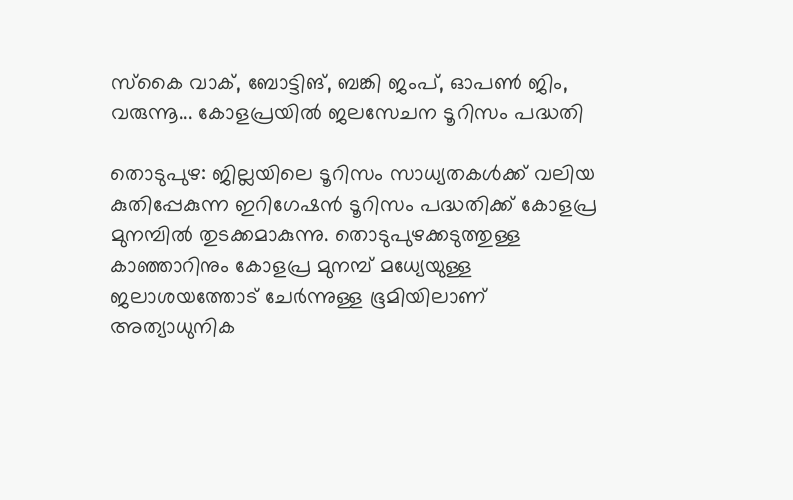സ്കൈ വാക്, ബോട്ടിങ്, ബങ്കി ജംപ്, ഓപൺ ജിം, വരുന്നൂ... കോളപ്രയിൽ ജലസേചന ടൂറിസം പദ്ധതി

തൊടുപുഴ: ജില്ലയിലെ ടൂറിസം സാധ്യതകൾക്ക് വലിയ കുതിപ്പേകുന്ന ഇറിഗേഷൻ ടൂറിസം പദ്ധതിക്ക് കോളപ്ര മുനമ്പിൽ തുടക്കമാകുന്നു. തൊടുപുഴക്കടുത്തുള്ള കാഞ്ഞാറിനും കോളപ്ര മുനമ്പ് മധ്യേയുള്ള ജലാശയത്തോട് ചേർന്നുള്ള ഭൂമിയിലാണ് അത്യാധുനിക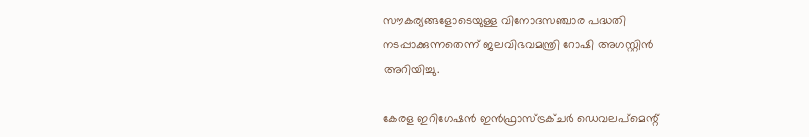സൗകര്യങ്ങളോടെയുള്ള വിനോദസഞ്ചാര പദ്ധതി നടപ്പാക്കുന്നതെന്ന് ജലവിഭവമന്ത്രി റോഷി അഗസ്റ്റിൻ അറിയിച്ചു.

കേരള ഇറിഗേഷൻ ഇൻഫ്രാസ്ട്രക്ചർ ഡെവലപ്‌മെന്റ്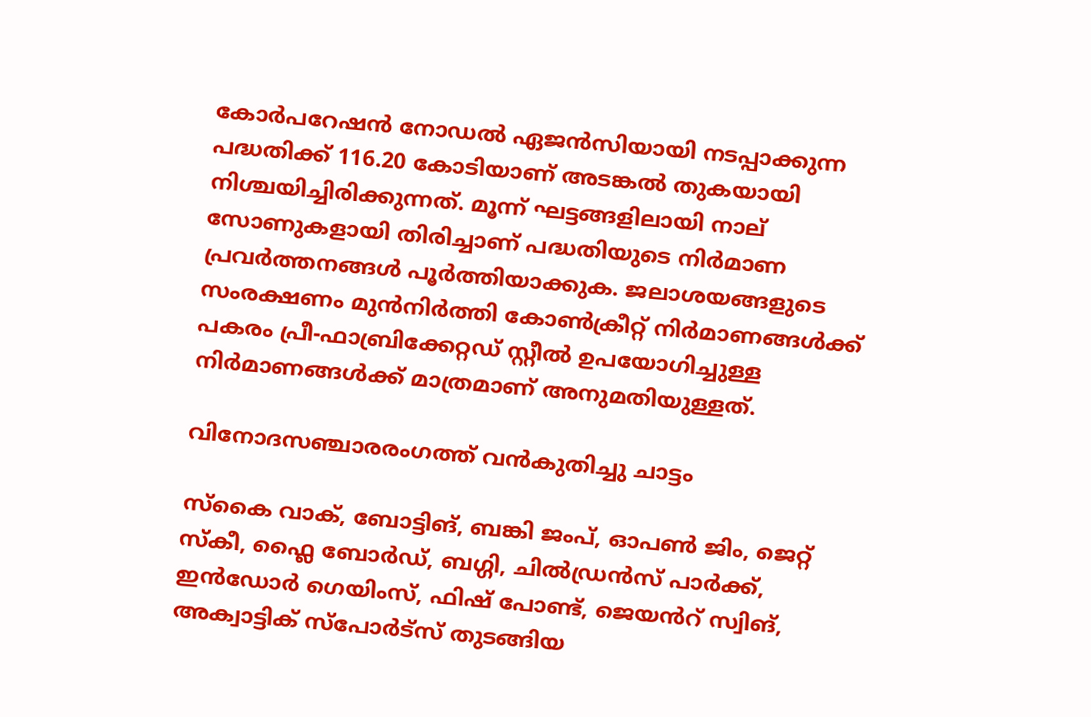കോർപറേഷൻ നോഡൽ ഏജൻസിയായി നടപ്പാക്കുന്ന പദ്ധതിക്ക് 116.20 കോടിയാണ് അടങ്കൽ തുകയായി നിശ്ചയിച്ചിരിക്കുന്നത്. മൂന്ന് ഘട്ടങ്ങളിലായി നാല് സോണുകളായി തിരിച്ചാണ് പദ്ധതിയുടെ നിർമാണ പ്രവർത്തനങ്ങൾ പൂർത്തിയാക്കുക. ജലാശയങ്ങളുടെ സംരക്ഷണം മുൻനിർത്തി കോൺക്രീറ്റ് നിർമാണങ്ങൾക്ക് പകരം പ്രീ-ഫാബ്രിക്കേറ്റഡ് സ്റ്റീൽ ഉപയോഗിച്ചുള്ള നിർമാണങ്ങൾക്ക് മാത്രമാണ് അനുമതിയുള്ളത്.

വിനോദസഞ്ചാരരംഗത്ത് വൻകുതിച്ചു ചാട്ടം

സ്കൈ വാക്, ബോട്ടിങ്, ബങ്കി ജംപ്, ഓപൺ ജിം, ജെറ്റ് സ്കീ, ഫ്ലൈ ബോർഡ്, ബഗ്ഗി, ചിൽഡ്രൻസ് പാർക്ക്, ഇൻഡോർ ഗെയിംസ്, ഫിഷ് പോണ്ട്, ജെയൻറ് സ്വിങ്, അക്വാട്ടിക് സ്പോർട്സ് തുടങ്ങിയ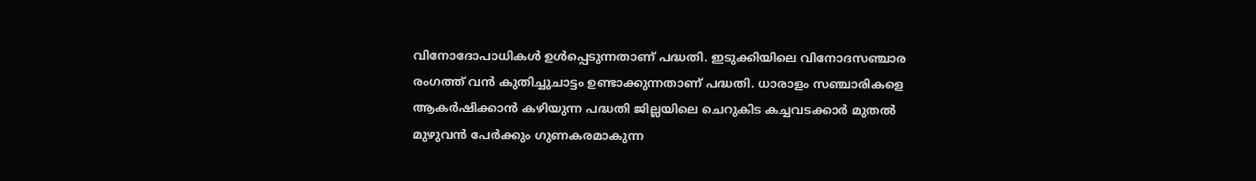വിനോദോപാധികൾ ഉൾപ്പെടുന്നതാണ് പദ്ധതി. ഇടുക്കിയിലെ വിനോദസഞ്ചാര രംഗത്ത് വൻ കുതിച്ചുചാട്ടം ഉണ്ടാക്കുന്നതാണ് പദ്ധതി. ധാരാളം സഞ്ചാരികളെ ആകർഷിക്കാൻ കഴിയുന്ന പദ്ധതി ജില്ലയിലെ ചെറുകിട കച്ചവടക്കാർ മുതൽ മുഴുവൻ പേർക്കും ഗുണകരമാകുന്ന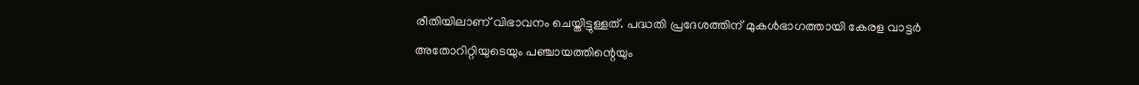രീതിയിലാണ് വിഭാവനം ചെയ്തിട്ടുള്ളത്. പദ്ധതി പ്രദേശത്തിന് മുകൾഭാഗത്തായി കേരള വാട്ടർ അതോറിറ്റിയുടെയും പഞ്ചായത്തിന്റെയും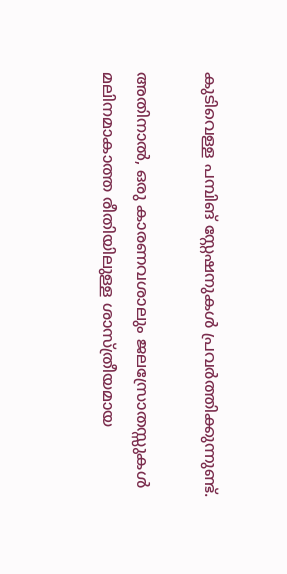കുടിവെള്ള പമ്പിങ് സ്റ്റേഷനുകൾ പ്രവർത്തിക്കുന്നുണ്ട്.

അതിനാൽ, ഒരു കാരണവശാലും ജലസ്രോതസ്സുകൾ മലിനമാകാത്ത രീതിയിലുള്ള ശാസ്ത്രീയമായ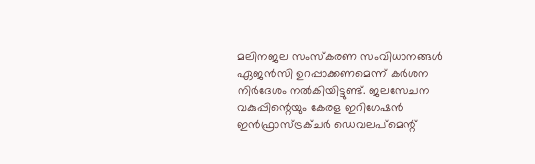മലിനജല സംസ്‌കരണ സംവിധാനങ്ങൾ ഏജൻസി ഉറപ്പാക്കണമെന്ന് കർശന നിർദേശം നൽകിയിട്ടുണ്ട്. ജലസേചന വകുപ്പിന്റെയും കേരള ഇറിഗേഷൻ ഇൻഫ്രാസ്ട്രക്ചർ ഡെവലപ്‌മെന്റ്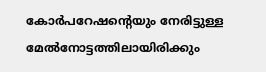കോർപറേഷന്‍റെയും നേരിട്ടുള്ള മേൽനോട്ടത്തിലായിരിക്കും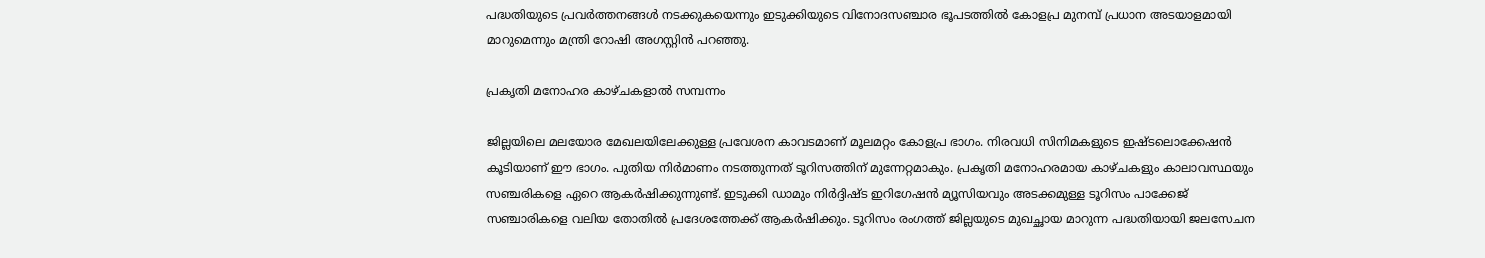പദ്ധതിയുടെ പ്രവർത്തനങ്ങൾ നടക്കുകയെന്നും ഇടുക്കിയുടെ വിനോദസഞ്ചാര ഭൂപടത്തിൽ കോളപ്ര മുനമ്പ് പ്രധാന അടയാളമായി മാറുമെന്നും മന്ത്രി റോഷി അഗസ്റ്റിൻ പറഞ്ഞു.

പ്രകൃതി മനോഹര കാഴ്ചകളാൽ സമ്പന്നം

ജില്ലയിലെ മലയോര മേഖലയിലേക്കുള്ള പ്രവേശന കാവടമാണ് മൂലമറ്റം കോളപ്ര ഭാഗം. നിരവധി സിനിമകളുടെ ഇഷ്ടലൊക്കേഷൻ കൂടിയാണ് ഈ ഭാഗം. പുതിയ നിർമാണം നടത്തുന്നത് ടൂറിസത്തിന് മുന്നേറ്റമാകും. പ്രകൃതി മനോഹരമായ കാഴ്ചകളും കാലാവസ്ഥയും സഞ്ചരികളെ ഏറെ ആകർഷിക്കുന്നുണ്ട്. ഇടുക്കി ഡാമും നിർദ്ദിഷ്ട ഇറിഗേഷൻ മ്യൂസിയവും അടക്കമുള്ള ടൂറിസം പാക്കേജ് സഞ്ചാരികളെ വലിയ തോതിൽ പ്രദേശത്തേക്ക് ആകർഷിക്കും. ടൂറിസം രംഗത്ത് ജില്ലയുടെ മുഖച്ഛായ മാറുന്ന പദ്ധതിയായി ജലസേചന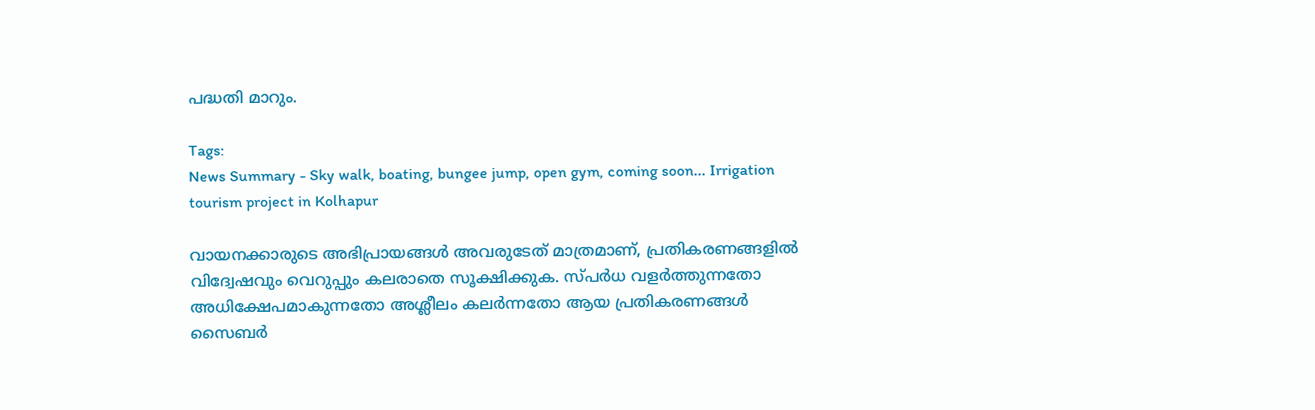പദ്ധതി മാറും.

Tags:
News Summary - Sky walk, boating, bungee jump, open gym, coming soon... Irrigation tourism project in Kolhapur

വായനക്കാരുടെ അഭിപ്രായങ്ങള്‍ അവരുടേത് മാത്രമാണ്, പ്രതികരണങ്ങളിൽ വിദ്വേഷവും വെറുപ്പും കലരാതെ സൂക്ഷിക്കുക. സ്പർധ വളർത്തുന്നതോ അധിക്ഷേപമാകുന്നതോ അശ്ലീലം കലർന്നതോ ആയ പ്രതികരണങ്ങൾ സൈബർ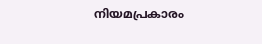നിയമപ്രകാരം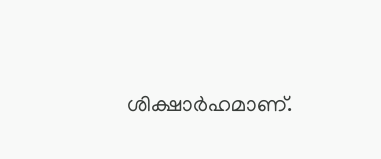ശിക്ഷാർഹമാണ്.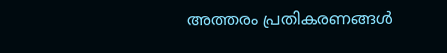അത്തരം പ്രതികരണങ്ങൾ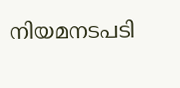നിയമനടപടി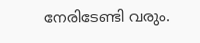നേരിടേണ്ടി വരും.